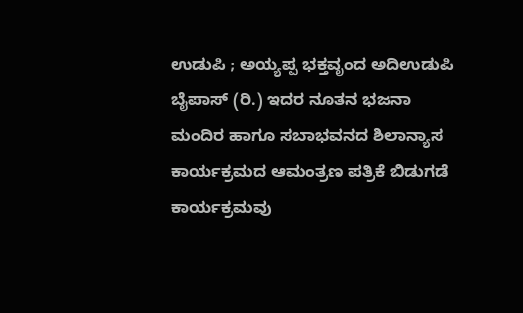ಉಡುಪಿ ; ಅಯ್ಯಪ್ಪ ಭಕ್ತವೃಂದ ಅದಿಉಡುಪಿ ಬೈಪಾಸ್ (ರಿ.) ಇದರ ನೂತನ ಭಜನಾ ಮಂದಿರ ಹಾಗೂ ಸಬಾಭವನದ ಶಿಲಾನ್ಯಾಸ ಕಾರ್ಯಕ್ರಮದ ಆಮಂತ್ರಣ ಪತ್ರಿಕೆ ಬಿಡುಗಡೆ ಕಾರ್ಯಕ್ರಮವು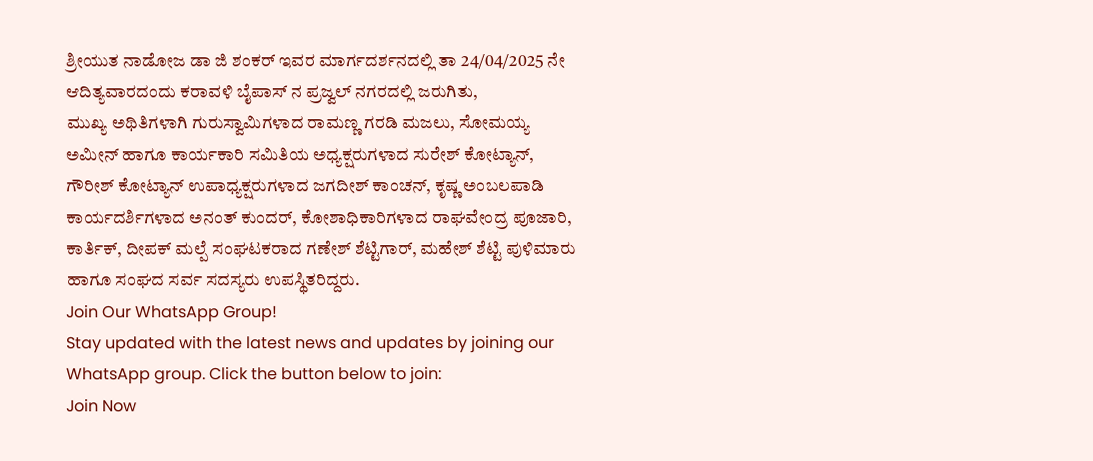ಶ್ರೀಯುತ ನಾಡೋಜ ಡಾ ಜಿ ಶಂಕರ್ ಇವರ ಮಾರ್ಗದರ್ಶನದಲ್ಲಿ ತಾ 24/04/2025 ನೇ ಆದಿತ್ಯವಾರದಂದು ಕರಾವಳಿ ಬೈಪಾಸ್ ನ ಪ್ರಜ್ವಲ್ ನಗರದಲ್ಲಿ ಜರುಗಿತು,
ಮುಖ್ಯ ಅಥಿತಿಗಳಾಗಿ ಗುರುಸ್ವಾಮಿಗಳಾದ ರಾಮಣ್ಣ ಗರಡಿ ಮಜಲು, ಸೋಮಯ್ಯ ಅಮೀನ್ ಹಾಗೂ ಕಾರ್ಯಕಾರಿ ಸಮಿತಿಯ ಅಧ್ಯಕ್ಷರುಗಳಾದ ಸುರೇಶ್ ಕೋಟ್ಯಾನ್, ಗೌರೀಶ್ ಕೋಟ್ಯಾನ್ ಉಪಾಧ್ಯಕ್ಷರುಗಳಾದ ಜಗದೀಶ್ ಕಾಂಚನ್, ಕೃಷ್ಣ ಅಂಬಲಪಾಡಿ ಕಾರ್ಯದರ್ಶಿಗಳಾದ ಅನಂತ್ ಕುಂದರ್, ಕೋಶಾಧಿಕಾರಿಗಳಾದ ರಾಘವೇಂದ್ರ ಪೂಜಾರಿ, ಕಾರ್ತಿಕ್, ದೀಪಕ್ ಮಲ್ಪೆ ಸಂಘಟಕರಾದ ಗಣೇಶ್ ಶೆಟ್ಟಿಗಾರ್, ಮಹೇಶ್ ಶೆಟ್ಟಿ ಪುಳಿಮಾರು ಹಾಗೂ ಸಂಘದ ಸರ್ವ ಸದಸ್ಯರು ಉಪಸ್ಥಿತರಿದ್ದರು.
Join Our WhatsApp Group!
Stay updated with the latest news and updates by joining our WhatsApp group. Click the button below to join:
Join Now